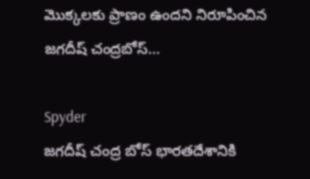మొక్క‌ల‌కు ప్రాణం ఉంద‌ని నిరూపించిన‌ జ‌గ‌దీష్ చంద్ర‌బోస్...

Spyder
జగదీష్ చంద్ర బోస్ భారతదేశానికి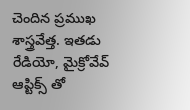చెందిన ప్రముఖ శాస్త్రవేత్త. ఇతడు రేడియో, మైక్రోవేవ్ ఆప్టిక్స్ తో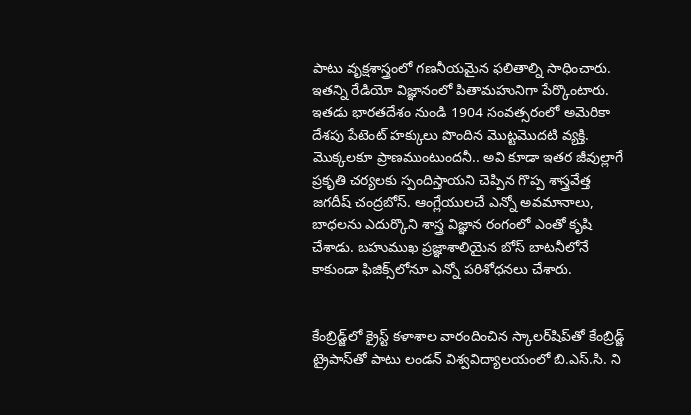పాటు వృక్షశాస్త్రంలో గణనీయమైన ఫలితాల్ని సాధించారు. ఇతన్ని రేడియో విజ్ఞానంలో పితామహునిగా పేర్కొంటారు. ఇతడు భారతదేశం నుండి 1904 సంవత్సరంలో అమెరికా దేశపు పేటెంట్ హక్కులు పొందిన మొట్టమొదటి వ్యక్తి. మొక్కలకూ ప్రాణముంటుందనీ.. అవి కూడా ఇతర జీవుల్లాగే ప్రకృతి చర్యలకు స్పందిస్తాయని చెప్పిన గొప్ప శాస్త్రవేత్త జగదీష్‌ చంద్రబోస్‌. ఆంగ్లేయులచే ఎన్నో అవమానాలు, బాధలను ఎదుర్కొని శాస్త్ర విజ్ఞాన రంగంలో ఎంతో కృషి చేశాడు. బహుముఖ ప్రజ్ఞాశాలియైన బోస్‌ బాటనీలోనే కాకుండా ఫిజిక్స్‌లోనూ ఎన్నో పరిశోధనలు చేశారు.


కేంబ్రిడ్జ్‌లో క్రైస్ట్‌ కళాశాల వారందించిన స్కాలర్‌షిప్‌తో కేంబ్రిడ్జ్‌ ట్రైపాస్‌తో పాటు లండన్‌ విశ్వవిద్యాలయంలో బి.ఎస్‌.సి. ని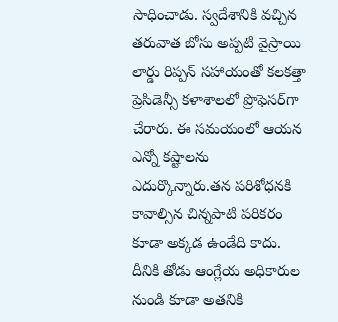సాధించాడు. స్వదేశానికి వచ్చిన తరువాత బోసు అప్పటి వైస్రాయి లార్డు రిప్పన్‌ సహాయంతో కలకత్తా ప్రెసిడెన్సీ కళాశాలలో ప్రొఫెసర్‌గా చేరారు. ఈ సమయంలో ఆయన ఎన్నో కష్టాలను ఎదుర్కొన్నారు.తన పరిశోధనకి కావాల్సిన చిన్నపాటి పరికరం కూడా అక్కడ ఉండేది కాదు. దీనికి తోడు ఆంగ్లేయ అధికారుల నుండి కూడా అతనికి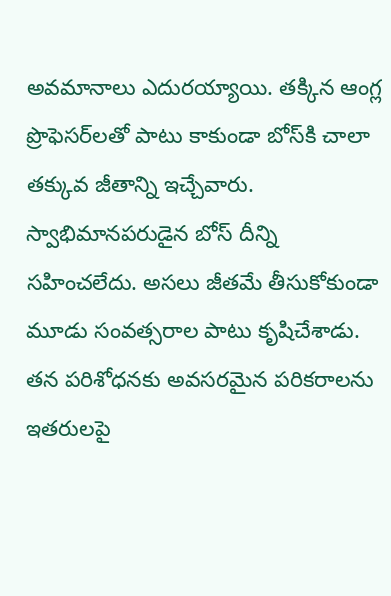అవమానాలు ఎదురయ్యాయి. తక్కిన ఆంగ్ల ప్రొఫెసర్‌లతో పాటు కాకుండా బోస్‌కి చాలా తక్కువ జీతాన్ని ఇచ్చేవారు. స్వాభిమానపరుడైన బోస్‌ దీన్ని సహించలేదు. అసలు జీతమే తీసుకోకుండా మూడు సంవత్సరాల పాటు కృషిచేశాడు. తన పరిశోధనకు అవసరమైన పరికరాలను ఇతరులపై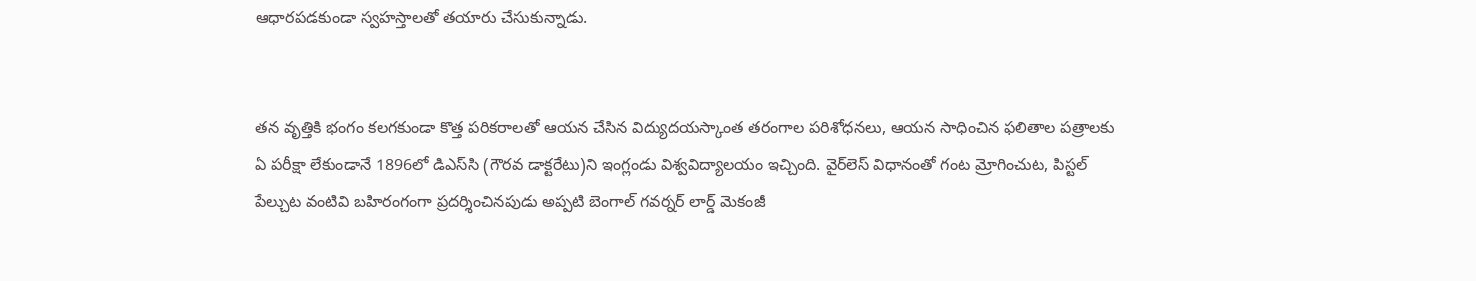ఆధారపడకుండా స్వహస్తాలతో తయారు చేసుకున్నాడు.


తన వృత్తికి భంగం కలగకుండా కొత్త పరికరాలతో ఆయన చేసిన విద్యుదయస్కాంత తరంగాల పరిశోధనలు, ఆయన సాధించిన ఫలితాల పత్రాలకు ఏ పరీక్షా లేకుండానే 1896లో డిఎస్‌సి (గౌరవ డాక్టరేటు)ని ఇంగ్లండు విశ్వవిద్యాలయం ఇచ్చింది. వైర్‌లెస్‌ విధానంతో గంట మ్రోగించుట, పిస్టల్‌ పేల్చుట వంటివి బహిరంగంగా ప్రదర్శించినపుడు అప్పటి బెంగాల్‌ గవర్నర్‌ లార్డ్‌ మెకంజీ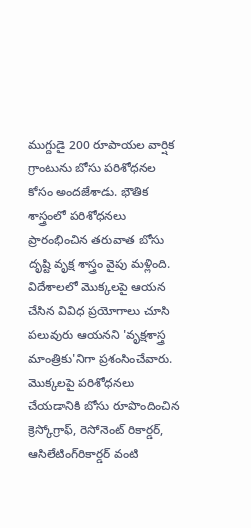ముగ్దుడై 200 రూపాయల వార్షిక గ్రాంటును బోసు పరిశోధనల కోసం అందజేశాడు. భౌతిక శాస్త్రంలో పరిశోధనలు ప్రారంభించిన తరువాత బోసు దృష్టి వృక్ష శాస్త్రం వైపు మళ్లింది. విదేశాలలో మొక్కలపై ఆయన చేసిన వివిధ ప్రయోగాలు చూసి పలువురు ఆయనని 'వృక్షశాస్త్ర మాంత్రికు'నిగా ప్రశంసించేవారు. మొక్కలపై పరిశోధనలు చేయడానికి బోసు రూపొందించిన క్రెస్కోగ్రాఫ్‌, రెసోనెంట్‌ రికార్డర్‌, ఆసిలేటింగ్‌రికార్డర్‌ వంటి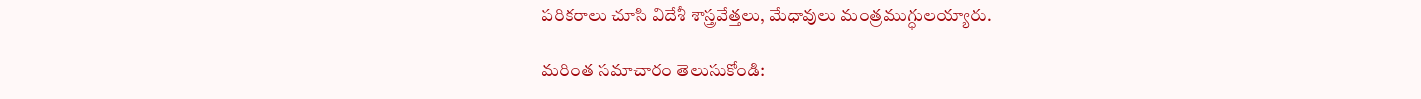పరికరాలు చూసి విదేశీ శాస్త్రవేత్తలు, మేధావులు మంత్రముగ్ధులయ్యారు.

మరింత సమాచారం తెలుసుకోండి: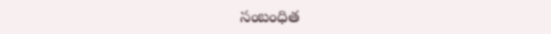సంబంధిత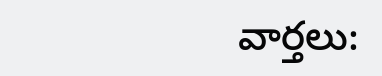వార్తలు: